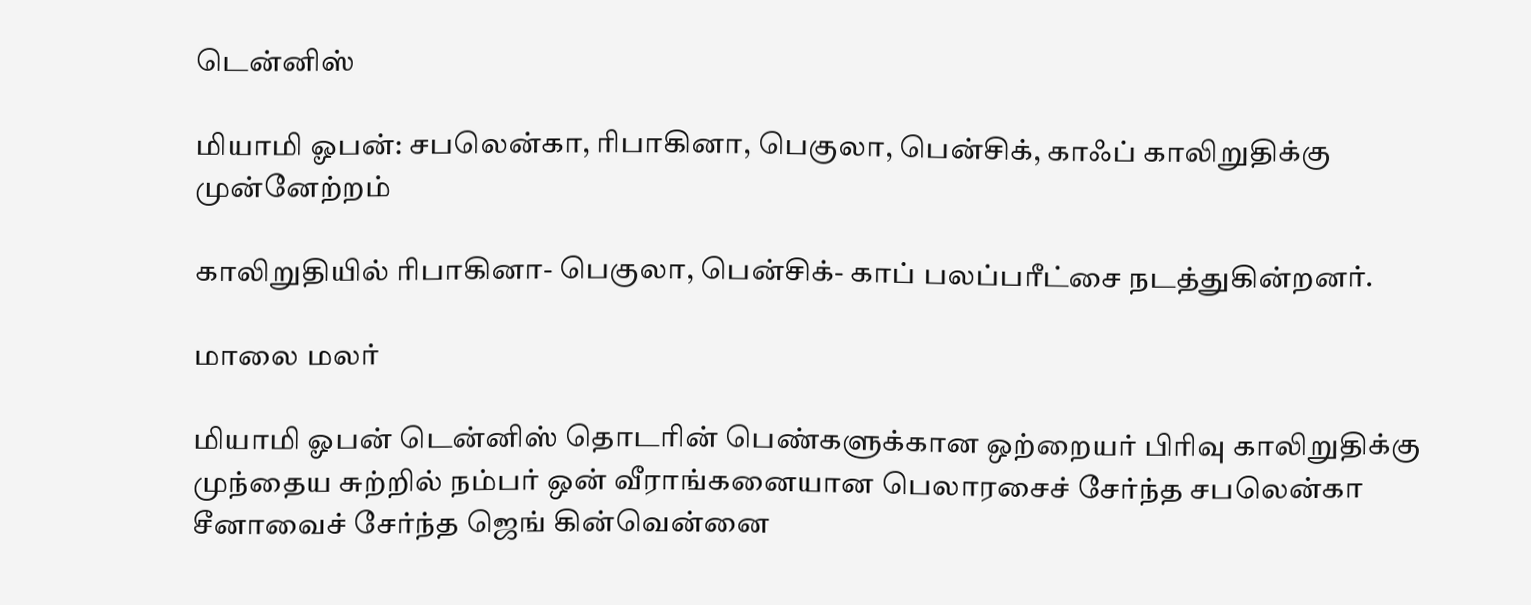டென்னிஸ்

மியாமி ஓபன்: சபலென்கா, ரிபாகினா, பெகுலா, பென்சிக், காஃப் காலிறுதிக்கு முன்னேற்றம்

காலிறுதியில் ரிபாகினா- பெகுலா, பென்சிக்- காப் பலப்பரீட்சை நடத்துகின்றனர்.

மாலை மலர்

மியாமி ஓபன் டென்னிஸ் தொடரின் பெண்களுக்கான ஒற்றையர் பிரிவு காலிறுதிக்கு முந்தைய சுற்றில் நம்பர் ஒன் வீராங்கனையான பெலாரசைச் சேர்ந்த சபலென்கா சீனாவைச் சேர்ந்த ஜெங் கின்வென்னை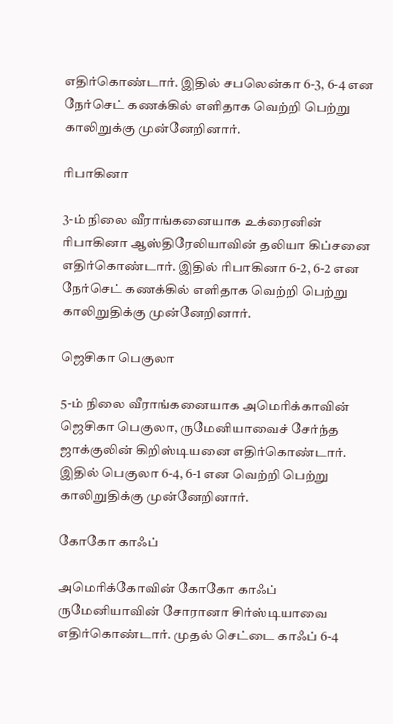எதிர்கொண்டார். இதில் சபலென்கா 6-3, 6-4 என நேர்செட் கணக்கில் எளிதாக வெற்றி பெற்று காலிறுக்கு முன்னேறினார்.

ரிபாகினா

3-ம் நிலை வீராங்கனையாக உக்ரைனின் ரிபாகினா ஆஸ்திரேலியாவின் தலியா கிப்சனை எதிர்கொண்டார். இதில் ரிபாகினா 6-2, 6-2 என நேர்செட் கணக்கில் எளிதாக வெற்றி பெற்று காலிறுதிக்கு முன்னேறினார்.

ஜெசிகா பெகுலா

5-ம் நிலை வீராங்கனையாக அமெரிக்காவின் ஜெசிகா பெகுலா, ருமேனியாவைச் சேர்ந்த ஜாக்குலின் கிறிஸ்டியனை எதிர்கொண்டார். இதில் பெகுலா 6-4, 6-1 என வெற்றி பெற்று காலிறுதிக்கு முன்னேறினார்.

கோகோ காஃப்

அமெரிக்கோவின் கோகோ காஃப் ருமேனியாவின் சோரானா சிர்ஸ்டியாவை எதிர்கொண்டார். முதல் செட்டை காஃப் 6-4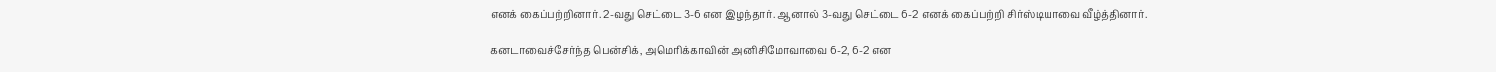எனக் கைப்பற்றினார். 2-வது செட்டை 3-6 என இழந்தார். ஆனால் 3-வது செட்டை 6-2 எனக் கைப்பற்றி சிர்ஸ்டியாவை வீழ்த்தினார்.

கனடாவைச்சேர்ந்த பென்சிக், அமெரிக்காவின் அனிசிமோவாவை 6-2, 6-2 என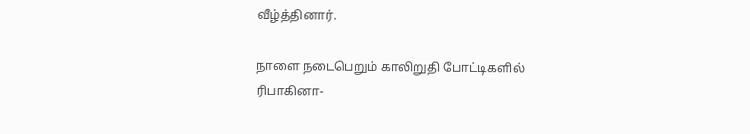வீழ்த்தினார்.

நாளை நடைபெறும் காலிறுதி போட்டிகளில் ரிபாகினா-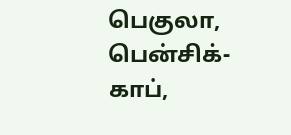பெகுலா, பென்சிக்- காப்,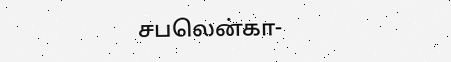சபலென்கா-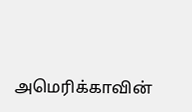அமெரிக்காவின்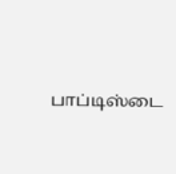பாப்டிஸ்டை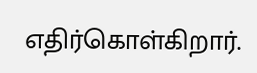எதிர்கொள்கிறார்.